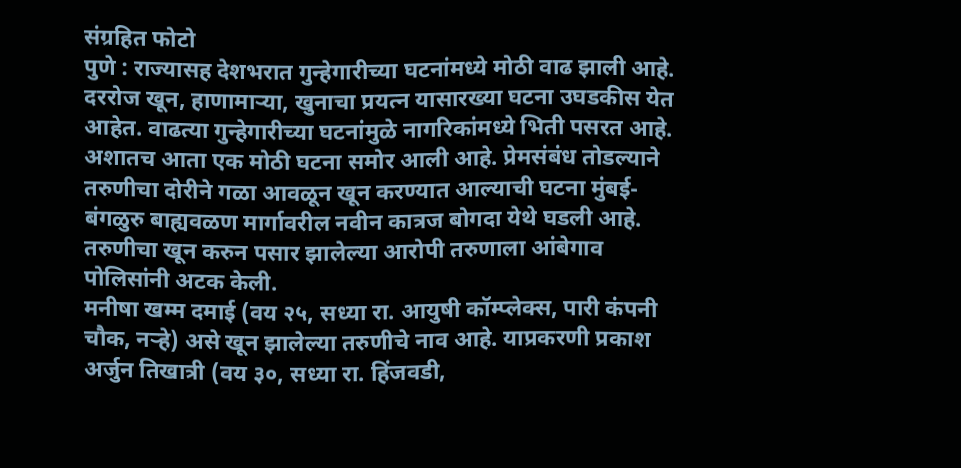संग्रहित फोटो
पुणे : राज्यासह देशभरात गुन्हेगारीच्या घटनांमध्ये मोठी वाढ झाली आहे. दररोज खून, हाणामाऱ्या, खुनाचा प्रयत्न यासारख्या घटना उघडकीस येत आहेत. वाढत्या गुन्हेगारीच्या घटनांमुळे नागरिकांमध्ये भिती पसरत आहे. अशातच आता एक मोठी घटना समोर आली आहे. प्रेमसंबंध तोडल्याने तरुणीचा दोरीने गळा आवळून खून करण्यात आल्याची घटना मुंबई-बंगळुरु बाह्यवळण मार्गावरील नवीन कात्रज बोगदा येथे घडली आहे. तरुणीचा खून करुन पसार झालेल्या आरोपी तरुणाला आंबेगाव पोलिसांनी अटक केली.
मनीषा खम्म दमाई (वय २५, सध्या रा. आयुषी कॉम्प्लेक्स, पारी कंपनी चौक, नऱ्हे) असे खून झालेल्या तरुणीचे नाव आहे. याप्रकरणी प्रकाश अर्जुन तिखात्री (वय ३०, सध्या रा. हिंजवडी,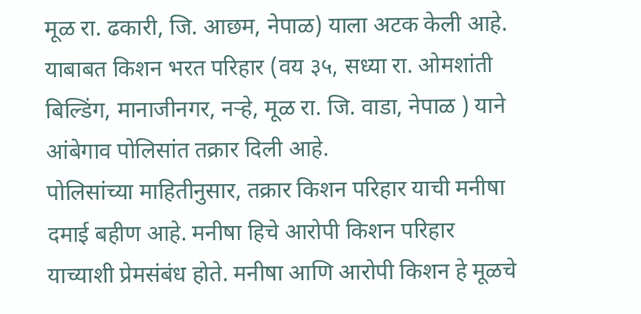मूळ रा. ढकारी, जि. आछम, नेपाळ) याला अटक केली आहे. याबाबत किशन भरत परिहार (वय ३५, सध्या रा. ओमशांती बिल्डिंग, मानाजीनगर, नऱ्हे, मूळ रा. जि. वाडा, नेपाळ ) याने आंबेगाव पोलिसांत तक्रार दिली आहे.
पोलिसांच्या माहितीनुसार, तक्रार किशन परिहार याची मनीषा दमाई बहीण आहे. मनीषा हिचे आरोपी किशन परिहार याच्याशी प्रेमसंबंध होते. मनीषा आणि आरोपी किशन हे मूळचे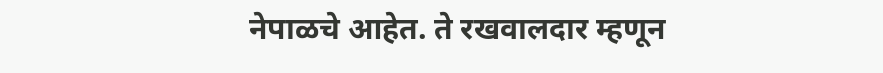नेपाळचे आहेत. ते रखवालदार म्हणून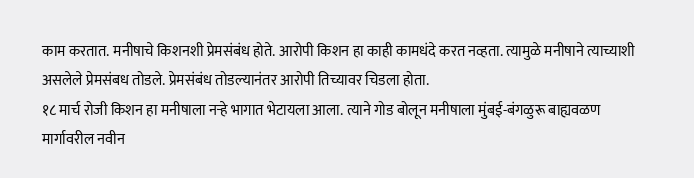काम करतात. मनीषाचे किशनशी प्रेमसंबंध होते. आरोपी किशन हा काही कामधंदे करत नव्हता. त्यामुळे मनीषाने त्याच्याशी असलेले प्रेमसंबध तोडले. प्रेमसंबंध तोडल्यानंतर आरोपी तिच्यावर चिडला होता.
१८ मार्च रोजी किशन हा मनीषाला नऱ्हे भागात भेटायला आला. त्याने गोड बोलून मनीषाला मुंबई-बंगळुरू बाह्यवळण मार्गावरील नवीन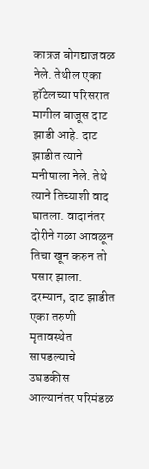कात्रज बोगद्याजवळ नेले. तेथील एका हॉटेलच्या परिसरात मागील बाजूस दाट झाडी आहे. दाट झाडीत त्याने मनीषाला नेले. तेथे त्याने तिच्याशी वाद घातला. वादानंतर दोरीने गळा आवळून तिचा खून करुन तो पसार झाला. दरम्यान, दाट झाडीत एका तरुणी मृतावस्थेत सापडल्याचे उघडकीस आल्यानंतर परिमंडळ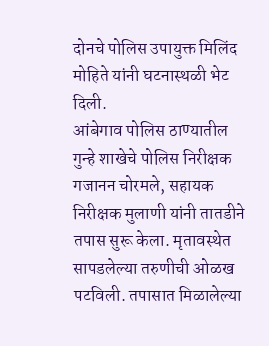दोनचे पोलिस उपायुक्त मिलिंद मोहिते यांनी घटनास्थळी भेट दिली.
आंबेगाव पोलिस ठाण्यातील गुन्हे शाखेचे पोलिस निरीक्षक गजानन चोरमले, सहायक निरीक्षक मुलाणी यांनी तातडीने तपास सुरू केला. मृतावस्थेत सापडलेल्या तरुणीची ओळख पटविली. तपासात मिळालेल्या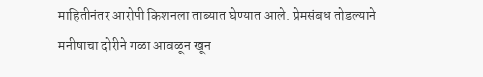माहितीनंतर आरोपी किशनला ताब्यात घेण्यात आले. प्रेमसंबध तोडल्याने मनीषाचा दोरीने गळा आवळून खून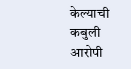केल्याची कबुली आरोपी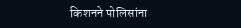किशनने पोलिसांना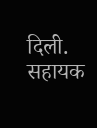दिली. सहायक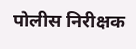पोलीस निरीक्षक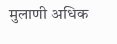मुलाणी अधिक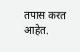तपास करत आहेत.